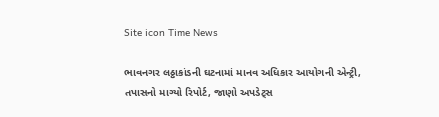Site icon Time News

ભાવનગર લઠ્ઠાકાંડની ઘટનામાં માનવ અધિકાર આયોગની એન્ટ્રી, તપાસનો માગ્યો રિપોર્ટ, જાણો અપડેટ્સ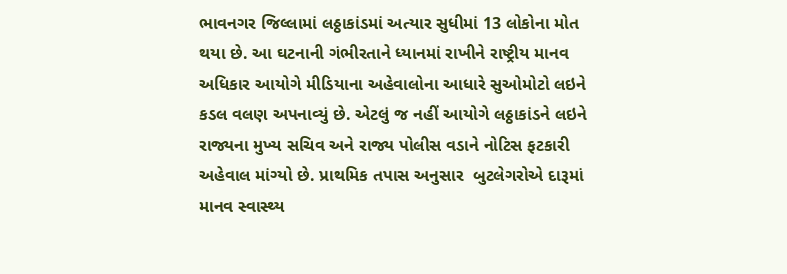ભાવનગર જિલ્લામાં લઠ્ઠાકાંડમાં અત્યાર સુધીમાં 13 લોકોના મોત થયા છે. આ ઘટનાની ગંભીરતાને ધ્યાનમાં રાખીને રાષ્ટ્રીય માનવ અધિકાર આયોગે મીડિયાના અહેવાલોના આધારે સુઓમોટો લઇને કડલ વલણ અપનાવ્યું છે. એટલું જ નહીં આયોગે લઠ્ઠાકાંડને લઇને રાજ્યના મુખ્ય સચિવ અને રાજ્ય પોલીસ વડાને નોટિસ ફટકારી અહેવાલ માંગ્યો છે. પ્રાથમિક તપાસ અનુસાર  બુટલેગરોએ દારૂમાં માનવ સ્વાસ્થ્ય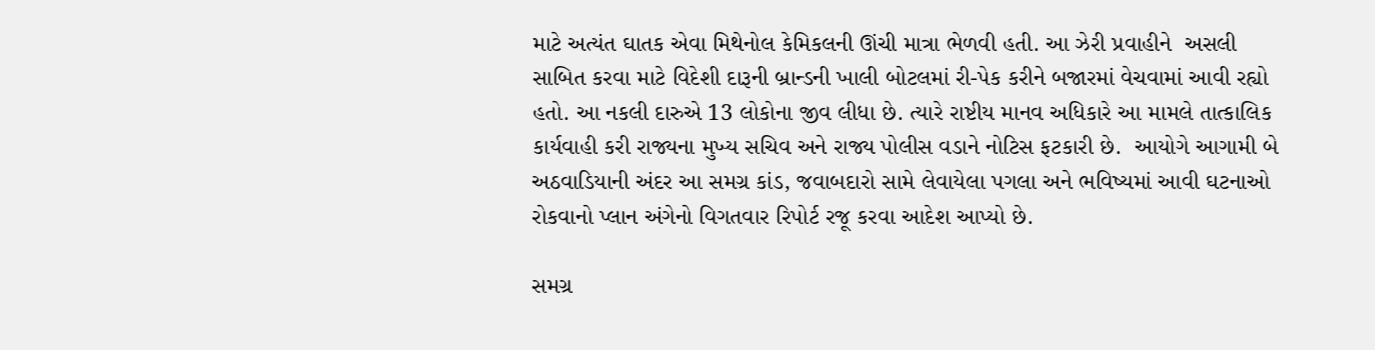માટે અત્યંત ઘાતક એવા મિથેનોલ કેમિકલની ઊંચી માત્રા ભેળવી હતી. આ ઝેરી પ્રવાહીને  અસલી સાબિત કરવા માટે વિદેશી દારૂની બ્રાન્ડની ખાલી બોટલમાં રી-પેક કરીને બજારમાં વેચવામાં આવી રહ્યો હતો. આ નકલી દારુએ 13 લોકોના જીવ લીધા છે. ત્યારે રાષ્ટીય માનવ અધિકારે આ મામલે તાત્કાલિક કાર્યવાહી કરી રાજ્યના મુખ્ય સચિવ અને રાજ્ય પોલીસ વડાને નોટિસ ફટકારી છે.  આયોગે આગામી બે અઠવાડિયાની અંદર આ સમગ્ર કાંડ, જવાબદારો સામે લેવાયેલા પગલા અને ભવિષ્યમાં આવી ઘટનાઓ રોકવાનો પ્લાન અંગેનો વિગતવાર રિપોર્ટ રજૂ કરવા આદેશ આપ્યો છે.

સમગ્ર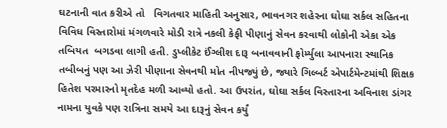ઘટનાની વાત કરીએ તો   વિગતવાર માહિતી અનુસાર, ભાવનગર શહેરના ઘોઘા સર્કલ સહિતના વિવિધ વિસ્તારોમાં મંગળવારે મોડી રાત્રે નકલી કેફી પીણાનું સેવન કરવાથી લોકોની એકા એક  તબિયત  બગડવા લાગી હતી. ડુપ્લીકેટ ઈંગ્લીશ દારૂ બનાવવાની ફોર્મ્યુલા આપનારા સ્થાનિક તબીબનું પણ આ ઝેરી પીણાના સેવનથી મોત નીપજ્યું છે, જ્યારે ગિલ્બર્ટ એપાર્ટમેન્ટમાંથી શિક્ષક હિતેશ પરમારનો મૃતદેહ મળી આવ્યો હતો. આ ઉપરાંત, ઘોઘા સર્કલ વિસ્તારના અવિનાશ ડાંગર નામના યુવકે પણ રાત્રિના સમયે આ દારૂનું સેવન કર્યું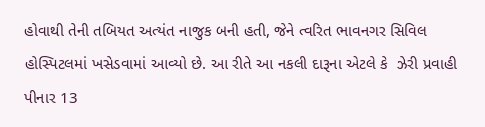હોવાથી તેની તબિયત અત્યંત નાજુક બની હતી, જેને ત્વરિત ભાવનગર સિવિલ હોસ્પિટલમાં ખસેડવામાં આવ્યો છે. આ રીતે આ નકલી દારૂના એટલે કે  ઝેરી પ્રવાહી પીનાર 13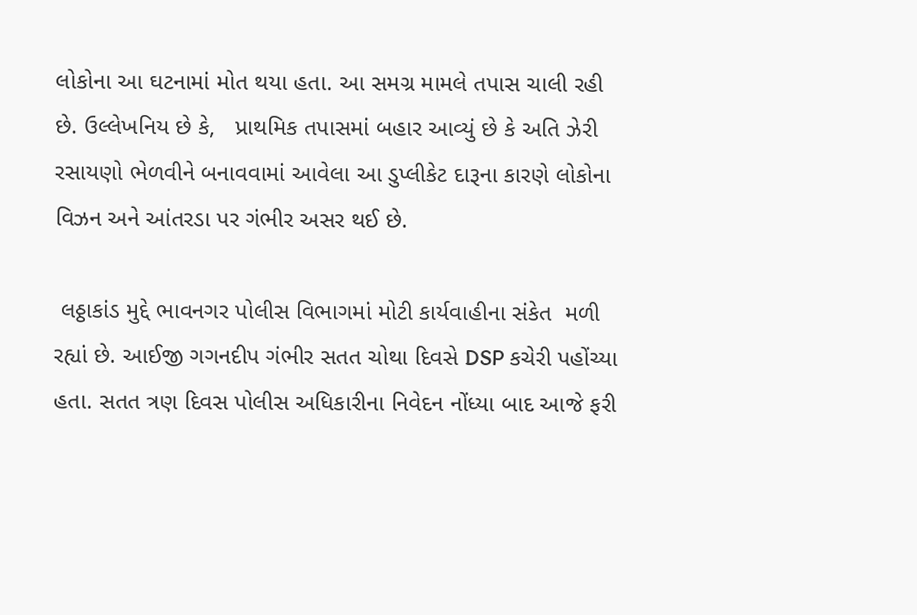લોકોના આ ઘટનામાં મોત થયા હતા. આ સમગ્ર મામલે તપાસ ચાલી રહી છે. ઉલ્લેખનિય છે કે,   પ્રાથમિક તપાસમાં બહાર આવ્યું છે કે અતિ ઝેરી રસાયણો ભેળવીને બનાવવામાં આવેલા આ ડુપ્લીકેટ દારૂના કારણે લોકોના વિઝન અને આંતરડા પર ગંભીર અસર થઈ છે.

 લઠ્ઠાકાંડ મુદ્દે ભાવનગર પોલીસ વિભાગમાં મોટી કાર્યવાહીના સંકેત  મળી રહ્યાં છે. આઈજી ગગનદીપ ગંભીર સતત ચોથા દિવસે DSP કચેરી પહોંચ્યા હતા. સતત ત્રણ દિવસ પોલીસ અધિકારીના નિવેદન નોંધ્યા બાદ આજે ફરી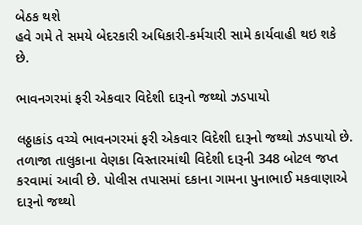બેઠક થશે
હવે ગમે તે સમયે બેદરકારી અધિકારી-કર્મચારી સામે કાર્યવાહી થઇ શકે છે.

ભાવનગરમાં ફરી એકવાર વિદેશી દારૂનો જથ્થો ઝડપાયો

લઠ્ઠાકાંડ વચ્ચે ભાવનગરમાં ફરી એકવાર વિદેશી દારૂનો જથ્થો ઝડપાયો છે. તળાજા તાલુકાના વેણકા વિસ્તારમાંથી વિદેશી દારૂની 348 બોટલ જપ્ત કરવામાં આવી છે. પોલીસ તપાસમાં દકાના ગામના પુનાભાઈ મકવાણાએ દારૂનો જથ્થો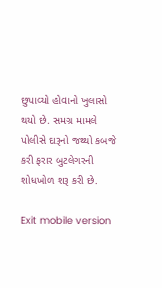છુપાવ્યો હોવાનો ખુલાસો થયો છે. સમગ્ર મામલે પોલીસે દારૂનો જથ્થો કબજે કરી ફરાર બુટલેગરની શોધખોળ શરૂ કરી છે.

Exit mobile version